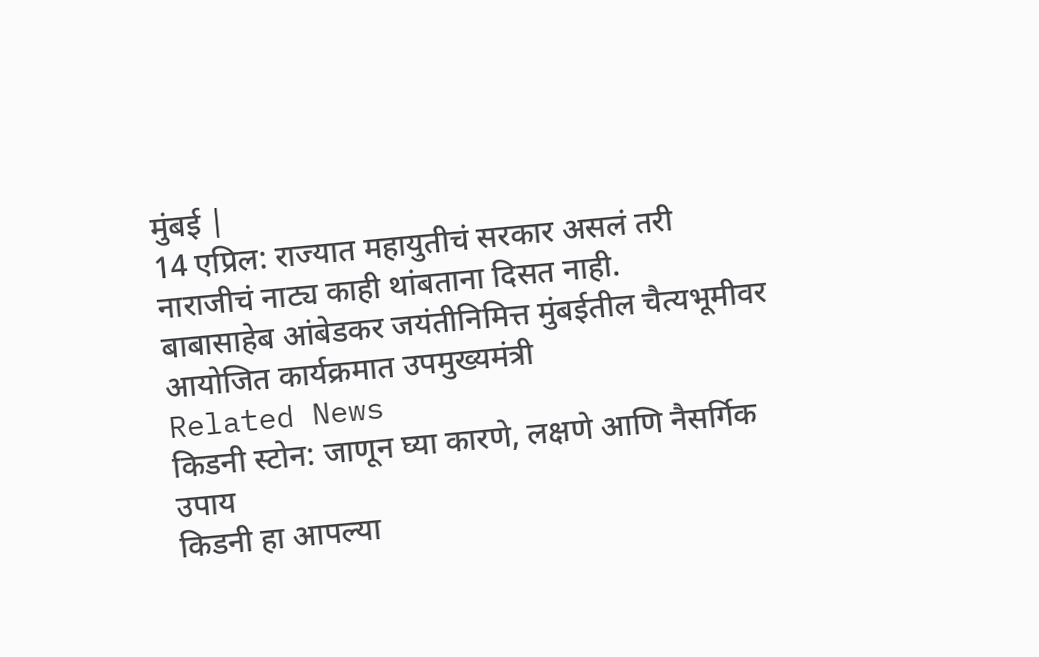मुंबई |
14 एप्रिल: राज्यात महायुतीचं सरकार असलं तरी नाराजीचं नाट्य काही थांबताना दिसत नाही.
बाबासाहेब आंबेडकर जयंतीनिमित्त मुंबईतील चैत्यभूमीवर आयोजित कार्यक्रमात उपमुख्यमंत्री
Related News
किडनी स्टोन: जाणून घ्या कारणे, लक्षणे आणि नैसर्गिक उपाय
किडनी हा आपल्या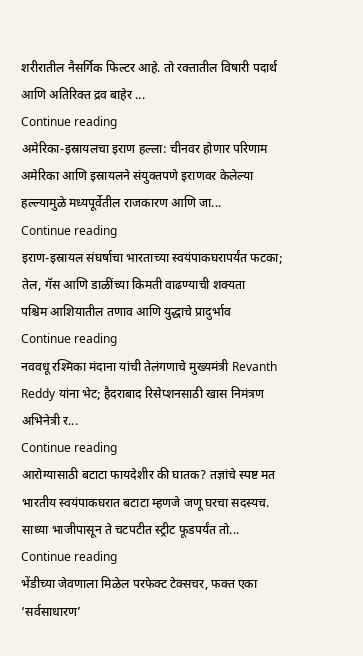शरीरातील नैसर्गिक फिल्टर आहे. तो रक्तातील विषारी पदार्थ आणि अतिरिक्त द्रव बाहेर ...
Continue reading
अमेरिका-इस्रायलचा इराण हल्ला: चीनवर होणार परिणाम
अमेरिका आणि इस्रायलने संयुक्तपणे इराणवर केलेल्या हल्ल्यामुळे मध्यपूर्वेतील राजकारण आणि जा...
Continue reading
इराण-इस्रायल संघर्षाचा भारताच्या स्वयंपाकघरापर्यंत फटका; तेल, गॅस आणि डाळींच्या किमती वाढण्याची शक्यता
पश्चिम आशियातील तणाव आणि युद्धाचे प्रादुर्भाव
Continue reading
नववधू रश्मिका मंदाना यांची तेलंगणाचे मुख्यमंत्री Revanth Reddy यांना भेट; हैदराबाद रिसेप्शनसाठी खास निमंत्रण
अभिनेत्री र...
Continue reading
आरोग्यासाठी बटाटा फायदेशीर की घातक? तज्ञांचे स्पष्ट मत
भारतीय स्वयंपाकघरात बटाटा म्हणजे जणू घरचा सदस्यच. साध्या भाजीपासून ते चटपटीत स्ट्रीट फूडपर्यंत तो...
Continue reading
भेंडीच्या जेवणाला मिळेल परफेक्ट टेक्सचर, फक्त एका ‘सर्वसाधारण’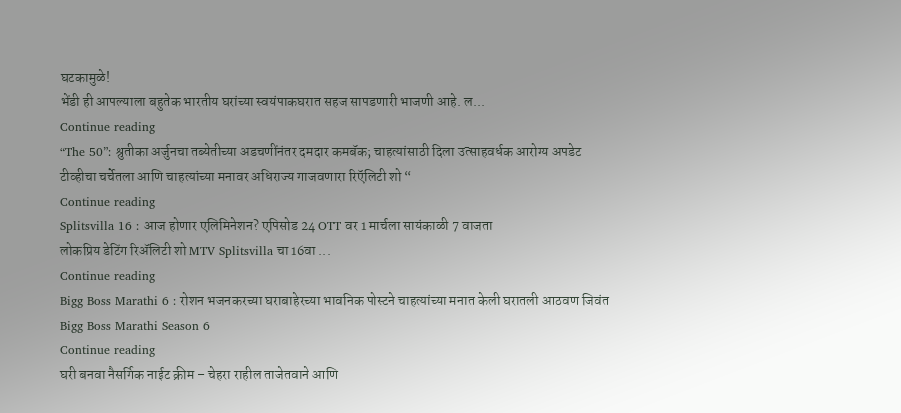घटकामुळे!
भेंडी ही आपल्याला बहुतेक भारतीय घरांच्या स्वयंपाकघरात सहज सापडणारी भाजणी आहे. ल...
Continue reading
“The 50”: श्रुतीका अर्जुनचा तब्येतीच्या अडचणींनंतर दमदार कमबॅक; चाहत्यांसाठी दिला उत्साहवर्धक आरोग्य अपडेट
टीव्हीचा चर्चेतला आणि चाहत्यांच्या मनावर अधिराज्य गाजवणारा रिऍलिटी शो “
Continue reading
Splitsvilla 16 : आज होणार एलिमिनेशन? एपिसोड 24 OTT वर 1 मार्चला सायंकाळी 7 वाजता
लोकप्रिय डेटिंग रिॲलिटी शो MTV Splitsvilla चा 16वा ...
Continue reading
Bigg Boss Marathi 6 : रोशन भजनकरच्या घराबाहेरच्या भावनिक पोस्टने चाहत्यांच्या मनात केली घरातली आठवण जिवंत
Bigg Boss Marathi Season 6
Continue reading
घरी बनवा नैसर्गिक नाईट क्रीम – चेहरा राहील ताजेतवाने आणि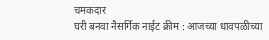चमकदार
घरी बनवा नैसर्गिक नाईट क्रीम : आजच्या धावपळीच्या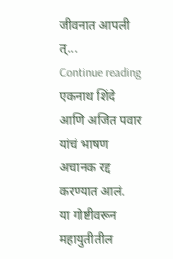जीवनात आपली त्...
Continue reading
एकनाथ शिंदे आणि अजित पवार यांचं भाषण अचानक रद्द करण्यात आलं.
या गोष्टीवरून महायुतीतील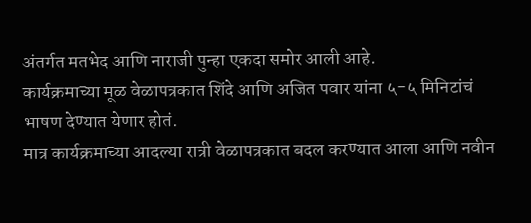अंतर्गत मतभेद आणि नाराजी पुन्हा एकदा समोर आली आहे.
कार्यक्रमाच्या मूळ वेळापत्रकात शिंदे आणि अजित पवार यांना ५-५ मिनिटांचं भाषण देण्यात येणार होतं.
मात्र कार्यक्रमाच्या आदल्या रात्री वेळापत्रकात बदल करण्यात आला आणि नवीन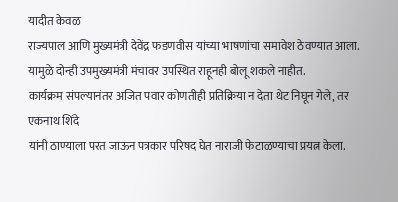यादीत केवळ
राज्यपाल आणि मुख्यमंत्री देवेंद्र फडणवीस यांच्या भाषणांचा समावेश ठेवण्यात आला.
यामुळे दोन्ही उपमुख्यमंत्री मंचावर उपस्थित राहूनही बोलू शकले नाहीत.
कार्यक्रम संपल्यानंतर अजित पवार कोणतीही प्रतिक्रिया न देता थेट निघून गेले, तर एकनाथ शिंदे
यांनी ठाण्याला परत जाऊन पत्रकार परिषद घेत नाराजी फेटाळण्याचा प्रयत्न केला.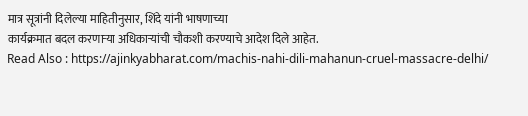मात्र सूत्रांनी दिलेल्या माहितीनुसार, शिंदे यांनी भाषणाच्या
कार्यक्रमात बदल करणाऱ्या अधिकाऱ्यांची चौकशी करण्याचे आदेश दिले आहेत.
Read Also : https://ajinkyabharat.com/machis-nahi-dili-mahanun-cruel-massacre-delhi/